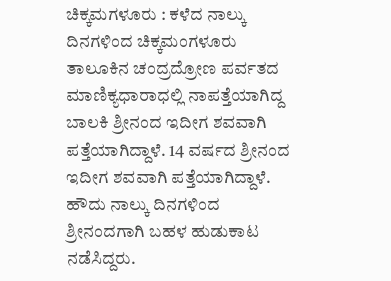ಚಿಕ್ಕಮಗಳೂರು : ಕಳೆದ ನಾಲ್ಕು ದಿನಗಳಿಂದ ಚಿಕ್ಕಮಂಗಳೂರು ತಾಲೂಕಿನ ಚಂದ್ರದ್ರೋಣ ಪರ್ವತದ ಮಾಣಿಕ್ಯಧಾರಾಧಲ್ಲಿ ನಾಪತ್ತೆಯಾಗಿದ್ದ ಬಾಲಕಿ ಶ್ರೀನಂದ ಇದೀಗ ಶವವಾಗಿ ಪತ್ತೆಯಾಗಿದ್ದಾಳೆ. 14 ವರ್ಷದ ಶ್ರೀನಂದ ಇದೀಗ ಶವವಾಗಿ ಪತ್ತೆಯಾಗಿದ್ದಾಳೆ.
ಹೌದು ನಾಲ್ಕು ದಿನಗಳಿಂದ ಶ್ರೀನಂದಗಾಗಿ ಬಹಳ ಹುಡುಕಾಟ ನಡೆಸಿದ್ದರು.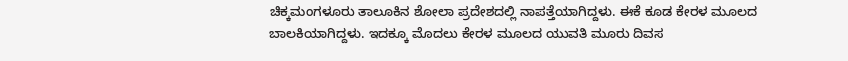ಚಿಕ್ಕಮಂಗಳೂರು ತಾಲೂಕಿನ ಶೋಲಾ ಪ್ರದೇಶದಲ್ಲಿ ನಾಪತ್ತೆಯಾಗಿದ್ದಳು. ಈಕೆ ಕೂಡ ಕೇರಳ ಮೂಲದ ಬಾಲಕಿಯಾಗಿದ್ದಳು. ಇದಕ್ಕೂ ಮೊದಲು ಕೇರಳ ಮೂಲದ ಯುವತಿ ಮೂರು ದಿವಸ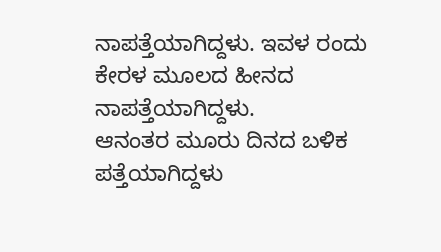ನಾಪತ್ತೆಯಾಗಿದ್ದಳು. ಇವಳ ರಂದು ಕೇರಳ ಮೂಲದ ಹೀನದ ನಾಪತ್ತೆಯಾಗಿದ್ದಳು.
ಆನಂತರ ಮೂರು ದಿನದ ಬಳಿಕ ಪತ್ತೆಯಾಗಿದ್ದಳು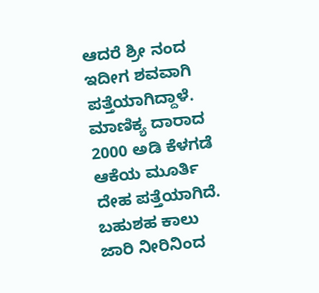ಆದರೆ ಶ್ರೀ ನಂದ ಇದೀಗ ಶವವಾಗಿ ಪತ್ತೆಯಾಗಿದ್ದಾಳೆ. ಮಾಣಿಕ್ಯ ದಾರಾದ 2000 ಅಡಿ ಕೆಳಗಡೆ ಆಕೆಯ ಮೂರ್ತಿ ದೇಹ ಪತ್ತೆಯಾಗಿದೆ. ಬಹುಶಹ ಕಾಲು ಜಾರಿ ನೀರಿನಿಂದ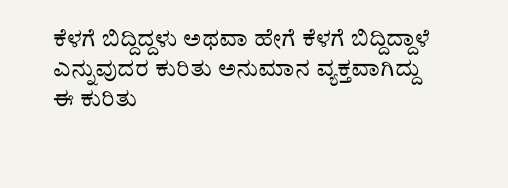ಕೆಳಗೆ ಬಿದ್ದಿದ್ದಳು ಅಥವಾ ಹೇಗೆ ಕೆಳಗೆ ಬಿದ್ದಿದ್ದಾಳೆ ಎನ್ನುವುದರ ಕುರಿತು ಅನುಮಾನ ವ್ಯಕ್ತವಾಗಿದ್ದು ಈ ಕುರಿತು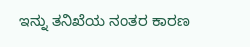ಇನ್ನು ತನಿಖೆಯ ನಂತರ ಕಾರಣ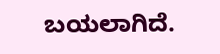ಬಯಲಾಗಿದೆ.